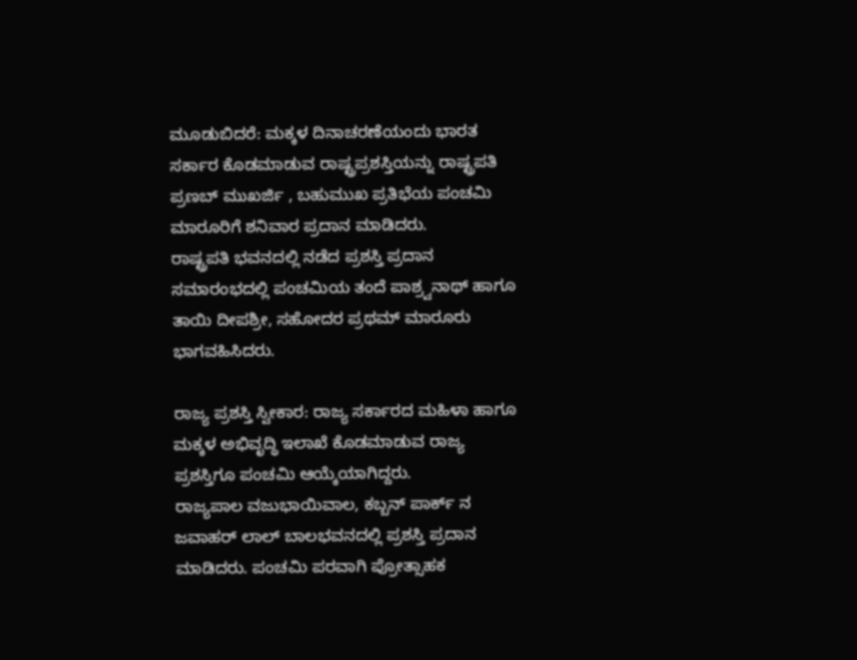ಮೂಡುಬಿದರೆ: ಮಕ್ಕಳ ದಿನಾಚರಣೆಯಂದು ಭಾರತ ಸರ್ಕಾರ ಕೊಡಮಾಡುವ ರಾಷ್ಟ್ರಪ್ರಶಸ್ತಿಯನ್ನು ರಾಷ್ಟ್ರಪತಿ ಪ್ರಣಬ್ ಮುಖರ್ಜಿ , ಬಹುಮುಖ ಪ್ರತಿಭೆಯ ಪಂಚಮಿ ಮಾರೂರಿಗೆ ಶನಿವಾರ ಪ್ರದಾನ ಮಾಡಿದರು.
ರಾಷ್ಟ್ರಪತಿ ಭವನದಲ್ಲಿ ನಡೆದ ಪ್ರಶಸ್ತಿ ಪ್ರದಾನ ಸಮಾರಂಭದಲ್ಲಿ ಪಂಚಮಿಯ ತಂದೆ ಪಾಶ್ರ್ವನಾಥ್ ಹಾಗೂ ತಾಯಿ ದೀಪಶ್ರೀ, ಸಹೋದರ ಪ್ರಥಮ್ ಮಾರೂರು ಭಾಗವಹಿಸಿದರು.

ರಾಜ್ಯ ಪ್ರಶಸ್ತಿ ಸ್ವೀಕಾರ: ರಾಜ್ಯ ಸರ್ಕಾರದ ಮಹಿಳಾ ಹಾಗೂ ಮಕ್ಕಳ ಅಭಿವೃದ್ಧಿ ಇಲಾಖೆ ಕೊಡಮಾಡುವ ರಾಜ್ಯ ಪ್ರಶಸ್ತಿಗೂ ಪಂಚಮಿ ಆಯ್ಕೆಯಾಗಿದ್ದರು.
ರಾಜ್ಯಪಾಲ ವಜುಭಾಯಿವಾಲ, ಕಬ್ಬನ್ ಪಾರ್ಕ್ ನ ಜವಾಹರ್ ಲಾಲ್ ಬಾಲಭವನದಲ್ಲಿ ಪ್ರಶಸ್ತಿ ಪ್ರದಾನ ಮಾಡಿದರು. ಪಂಚಮಿ ಪರವಾಗಿ ಪ್ರೋತ್ಸಾಹಕ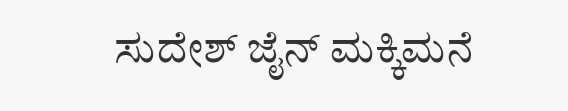ಸುದೇಶ್ ಜೈನ್ ಮಕ್ಕಿಮನೆ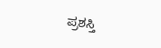ಪ್ರಶಸ್ತಿ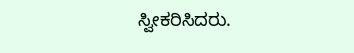ಸ್ವೀಕರಿಸಿದರು.